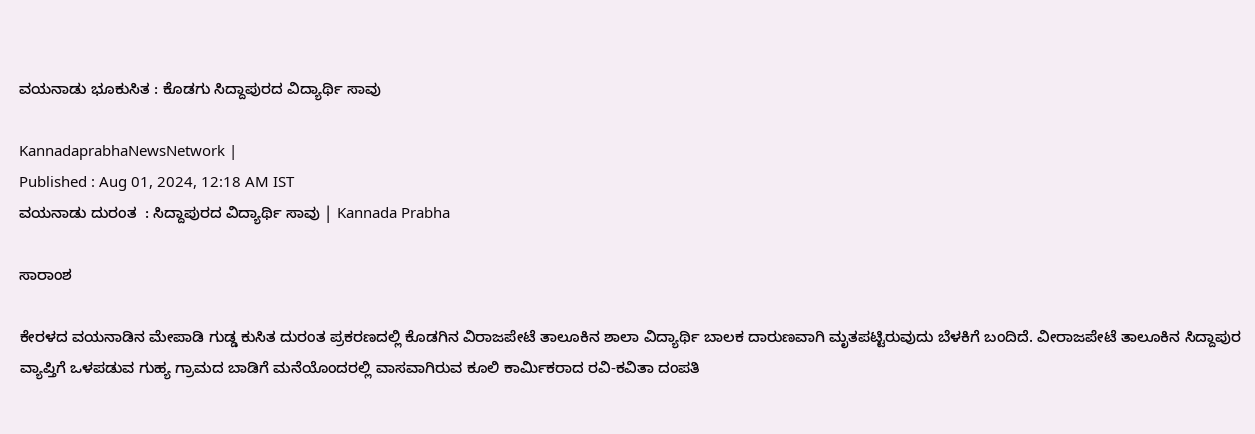ವಯನಾಡು ಭೂಕುಸಿತ : ಕೊಡಗು ಸಿದ್ದಾಪುರದ ವಿದ್ಯಾರ್ಥಿ ಸಾವು

KannadaprabhaNewsNetwork |
Published : Aug 01, 2024, 12:18 AM IST
ವಯನಾಡು ದುರಂತ  : ಸಿದ್ದಾಪುರದ ವಿದ್ಯಾರ್ಥಿ ಸಾವು | Kannada Prabha

ಸಾರಾಂಶ

ಕೇರಳದ ವಯನಾಡಿನ ಮೇಪಾಡಿ ಗುಡ್ಡ ಕುಸಿತ ದುರಂತ ಪ್ರಕರಣದಲ್ಲಿ ಕೊಡಗಿನ ವಿರಾಜಪೇಟೆ ತಾಲೂಕಿನ ಶಾಲಾ ವಿದ್ಯಾರ್ಥಿ ಬಾಲಕ ದಾರುಣವಾಗಿ ಮೃತಪಟ್ಟಿರುವುದು ಬೆಳಕಿಗೆ ಬಂದಿದೆ. ವೀರಾಜಪೇಟೆ ತಾಲೂಕಿನ ಸಿದ್ದಾಪುರ ವ್ಯಾಪ್ತಿಗೆ ಒಳಪಡುವ ಗುಹ್ಯ ಗ್ರಾಮದ ಬಾಡಿಗೆ ಮನೆಯೊಂದರಲ್ಲಿ ವಾಸವಾಗಿರುವ ಕೂಲಿ ಕಾರ್ಮಿಕರಾದ ರವಿ-ಕವಿತಾ ದಂಪತಿ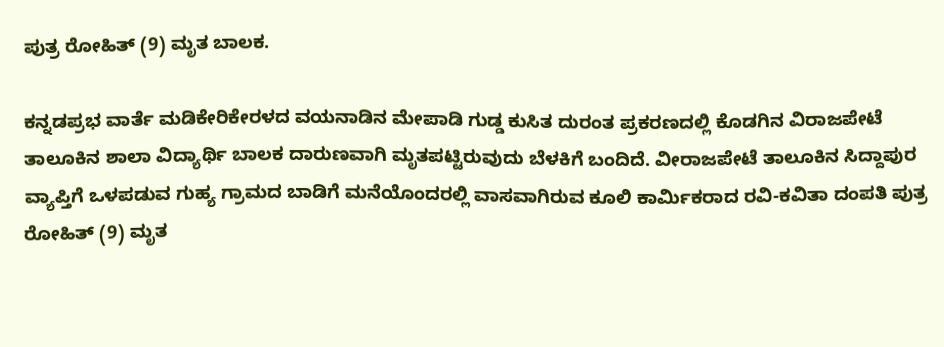ಪುತ್ರ ರೋಹಿತ್ (9) ಮೃತ ಬಾಲಕ.

ಕನ್ನಡಪ್ರಭ ವಾರ್ತೆ ಮಡಿಕೇರಿಕೇರಳದ ವಯನಾಡಿನ ಮೇಪಾಡಿ ಗುಡ್ಡ ಕುಸಿತ ದುರಂತ ಪ್ರಕರಣದಲ್ಲಿ ಕೊಡಗಿನ ವಿರಾಜಪೇಟೆ ತಾಲೂಕಿನ ಶಾಲಾ ವಿದ್ಯಾರ್ಥಿ ಬಾಲಕ ದಾರುಣವಾಗಿ ಮೃತಪಟ್ಟಿರುವುದು ಬೆಳಕಿಗೆ ಬಂದಿದೆ. ವೀರಾಜಪೇಟೆ ತಾಲೂಕಿನ ಸಿದ್ದಾಪುರ ವ್ಯಾಪ್ತಿಗೆ ಒಳಪಡುವ ಗುಹ್ಯ ಗ್ರಾಮದ ಬಾಡಿಗೆ ಮನೆಯೊಂದರಲ್ಲಿ ವಾಸವಾಗಿರುವ ಕೂಲಿ ಕಾರ್ಮಿಕರಾದ ರವಿ-ಕವಿತಾ ದಂಪತಿ ಪುತ್ರ ರೋಹಿತ್ (9) ಮೃತ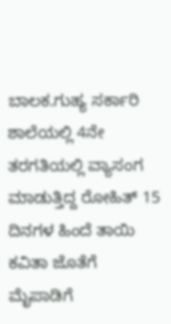ಬಾಲಕ.ಗುಹ್ಯ ಸರ್ಕಾರಿ ಶಾಲೆಯಲ್ಲಿ 4ನೇ ತರಗತಿಯಲ್ಲಿ ವ್ಯಾಸಂಗ ಮಾಡುತ್ತಿದ್ದ ರೋಹಿತ್ 15 ದಿನಗಳ ಹಿಂದೆ ತಾಯಿ ಕವಿತಾ ಜೊತೆಗೆ ಮೈಪಾಡಿಗೆ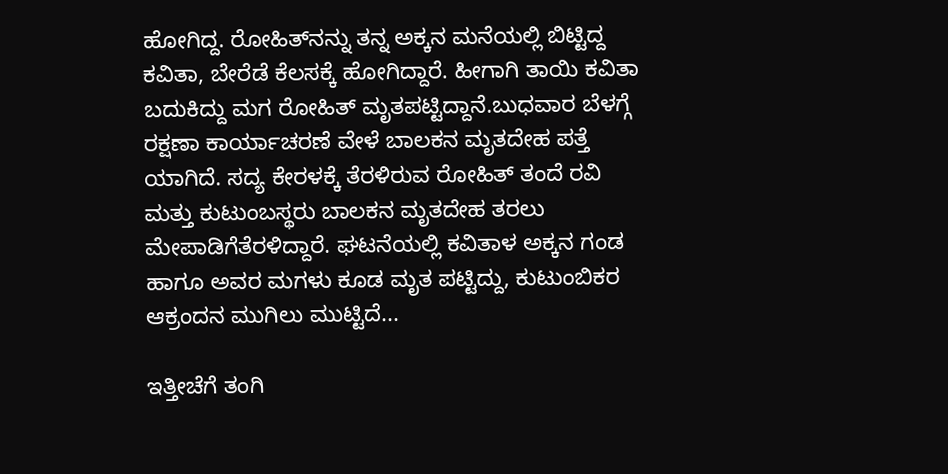ಹೋಗಿದ್ದ. ರೋಹಿತ್‌ನನ್ನು ತನ್ನ ಅಕ್ಕನ ಮನೆಯಲ್ಲಿ ಬಿಟ್ಟಿದ್ದ ಕವಿತಾ, ಬೇರೆಡೆ ಕೆಲಸಕ್ಕೆ ಹೋಗಿದ್ದಾರೆ. ಹೀಗಾಗಿ ತಾಯಿ ಕವಿತಾ ಬದುಕಿದ್ದು ಮಗ ರೋಹಿತ್ ಮೃತಪಟ್ಟಿದ್ದಾನೆ.ಬುಧವಾರ ಬೆಳಗ್ಗೆ ರಕ್ಷಣಾ ಕಾರ್ಯಾಚರಣೆ ವೇಳೆ ಬಾಲಕನ ಮೃತದೇಹ ಪತ್ತೆ ಯಾಗಿದೆ. ಸದ್ಯ ಕೇರಳಕ್ಕೆ ತೆರಳಿರುವ ರೋಹಿತ್ ತಂದೆ ರವಿ ಮತ್ತು ಕುಟುಂಬಸ್ಥರು ಬಾಲಕನ ಮೃತದೇಹ ತರಲು ಮೇಪಾಡಿಗೆತೆರಳಿದ್ದಾರೆ. ಘಟನೆಯಲ್ಲಿ ಕವಿತಾಳ ಅಕ್ಕನ ಗಂಡ ಹಾಗೂ ಅವರ ಮಗಳು ಕೂಡ ಮೃತ ಪಟ್ಟಿದ್ದು, ಕುಟುಂಬಿಕರ ಆಕ್ರಂದನ ಮುಗಿಲು ಮುಟ್ಟಿದೆ...

ಇತ್ತೀಚೆಗೆ ತಂಗಿ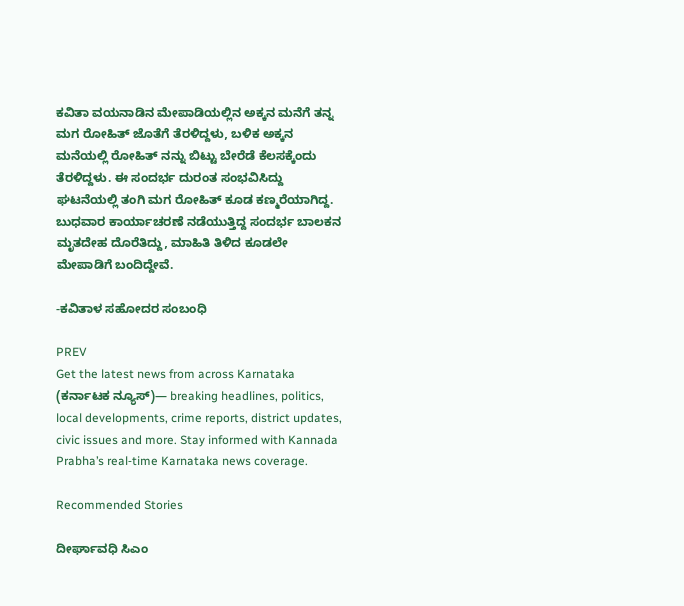ಕವಿತಾ ವಯನಾಡಿನ ಮೇಪಾಡಿಯಲ್ಲಿನ ಅಕ್ಕನ ಮನೆಗೆ ತನ್ನ ಮಗ ರೋಹಿತ್ ಜೊತೆಗೆ ತೆರಳಿದ್ದಳು, ಬಳಿಕ ಅಕ್ಕನ ಮನೆಯಲ್ಲಿ ರೋಹಿತ್ ನನ್ನು ಬಿಟ್ಟು ಬೇರೆಡೆ ಕೆಲಸಕ್ಕೆಂದು ತೆರಳಿದ್ದಳು. ಈ ಸಂದರ್ಭ ದುರಂತ ಸಂಭವಿಸಿದ್ದು ಘಟನೆಯಲ್ಲಿ ತಂಗಿ ಮಗ ರೋಹಿತ್ ಕೂಡ ಕಣ್ಮರೆಯಾಗಿದ್ದ. ಬುಧವಾರ ಕಾರ್ಯಾಚರಣೆ ನಡೆಯುತ್ತಿದ್ದ ಸಂದರ್ಭ ಬಾಲಕನ ಮೃತದೇಹ ದೊರೆತಿದ್ದು, ಮಾಹಿತಿ ತಿಳಿದ ಕೂಡಲೇ ಮೇಪಾಡಿಗೆ ಬಂದಿದ್ದೇವೆ.

-ಕವಿತಾಳ ಸಹೋದರ ಸಂಬಂಧಿ

PREV
Get the latest news from across Karnataka (ಕರ್ನಾಟಕ ನ್ಯೂಸ್)— breaking headlines, politics, local developments, crime reports, district updates, civic issues and more. Stay informed with Kannada Prabha’s real‑time Karnataka news coverage.

Recommended Stories

ದೀರ್ಘಾವಧಿ ಸಿಎಂ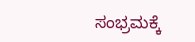ಸಂಭ್ರಮಕ್ಕೆ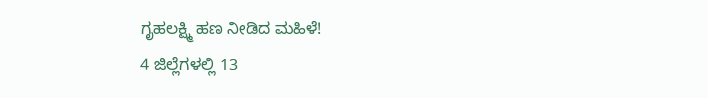ಗೃಹಲಕ್ಷ್ಮಿ ಹಣ ನೀಡಿದ ಮಹಿಳೆ!
4 ಜಿಲ್ಲೆಗಳಲ್ಲಿ 13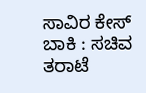ಸಾವಿರ ಕೇಸ್‌ ಬಾಕಿ : ಸಚಿವ ತರಾಟೆ